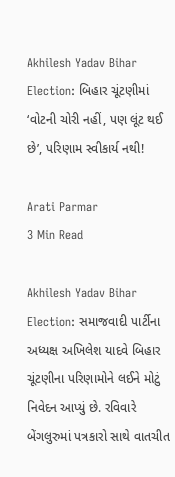Akhilesh Yadav Bihar Election: બિહાર ચૂંટણીમાં ‘વોટની ચોરી નહીં, પણ લૂંટ થઈ છે’, પરિણામ સ્વીકાર્ય નથી!

Arati Parmar
3 Min Read

Akhilesh Yadav Bihar Election: સમાજવાદી પાર્ટીના અધ્યક્ષ અખિલેશ યાદવે બિહાર ચૂંટણીના પરિણામોને લઈને મોટું નિવેદન આપ્યું છે. રવિવારે બેંગલુરુમાં પત્રકારો સાથે વાતચીત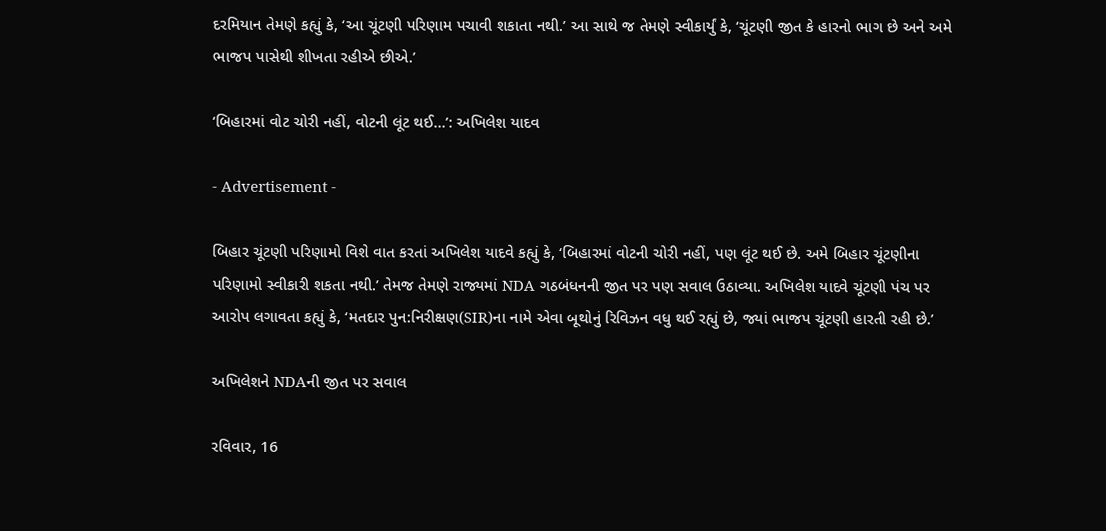દરમિયાન તેમણે કહ્યું કે, ‘આ ચૂંટણી પરિણામ પચાવી શકાતા નથી.’ આ સાથે જ તેમણે સ્વીકાર્યું કે, ‘ચૂંટણી જીત કે હારનો ભાગ છે અને અમે ભાજપ પાસેથી શીખતા રહીએ છીએ.’

‘બિહારમાં વોટ ચોરી નહીં, વોટની લૂંટ થઈ…’: અખિલેશ યાદવ

- Advertisement -

બિહાર ચૂંટણી પરિણામો વિશે વાત કરતાં અખિલેશ યાદવે કહ્યું કે, ‘બિહારમાં વોટની ચોરી નહીં, પણ લૂંટ થઈ છે. અમે બિહાર ચૂંટણીના પરિણામો સ્વીકારી શકતા નથી.’ તેમજ તેમણે રાજ્યમાં NDA ગઠબંધનની જીત પર પણ સવાલ ઉઠાવ્યા. અખિલેશ યાદવે ચૂંટણી પંચ પર આરોપ લગાવતા કહ્યું કે, ‘મતદાર પુન:નિરીક્ષણ(SIR)ના નામે એવા બૂથોનું રિવિઝન વધુ થઈ રહ્યું છે, જ્યાં ભાજપ ચૂંટણી હારતી રહી છે.’

અખિલેશને NDAની જીત પર સવાલ

રવિવાર, 16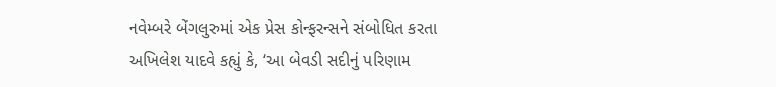નવેમ્બરે બેંગલુરુમાં એક પ્રેસ કોન્ફરન્સને સંબોધિત કરતા અખિલેશ યાદવે કહ્યું કે, ‘આ બેવડી સદીનું પરિણામ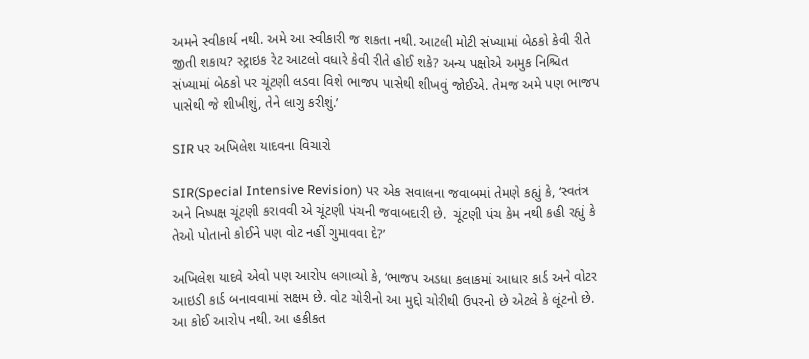અમને સ્વીકાર્ય નથી. અમે આ સ્વીકારી જ શકતા નથી. આટલી મોટી સંખ્યામાં બેઠકો કેવી રીતે જીતી શકાય? સ્ટ્રાઇક રેટ આટલો વધારે કેવી રીતે હોઈ શકે? અન્ય પક્ષોએ અમુક નિશ્ચિત સંખ્યામાં બેઠકો પર ચૂંટણી લડવા વિશે ભાજપ પાસેથી શીખવું જોઈએ. તેમજ અમે પણ ભાજપ પાસેથી જે શીખીશું, તેને લાગુ કરીશું.’

SIR પર અખિલેશ યાદવના વિચારો

SIR(Special Intensive Revision) પર એક સવાલના જવાબમાં તેમણે કહ્યું કે, ‘સ્વતંત્ર અને નિષ્પક્ષ ચૂંટણી કરાવવી એ ચૂંટણી પંચની જવાબદારી છે.  ચૂંટણી પંચ કેમ નથી કહી રહ્યું કે તેઓ પોતાનો કોઈને પણ વોટ નહીં ગુમાવવા દે?’

અખિલેશ યાદવે એવો પણ આરોપ લગાવ્યો કે, ‘ભાજપ અડધા કલાકમાં આધાર કાર્ડ અને વોટર આઇડી કાર્ડ બનાવવામાં સક્ષમ છે. વોટ ચોરીનો આ મુદ્દો ચોરીથી ઉપરનો છે એટલે કે લૂંટનો છે. આ કોઈ આરોપ નથી. આ હકીકત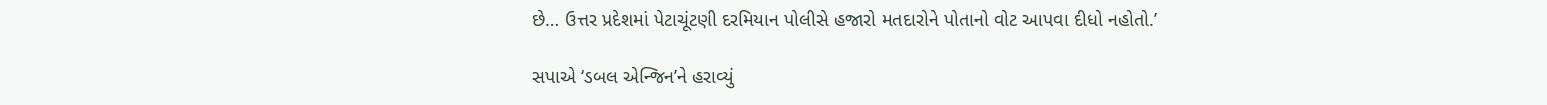છે… ઉત્તર પ્રદેશમાં પેટાચૂંટણી દરમિયાન પોલીસે હજારો મતદારોને પોતાનો વોટ આપવા દીધો નહોતો.’

સપાએ ‘ડબલ એન્જિન’ને હરાવ્યું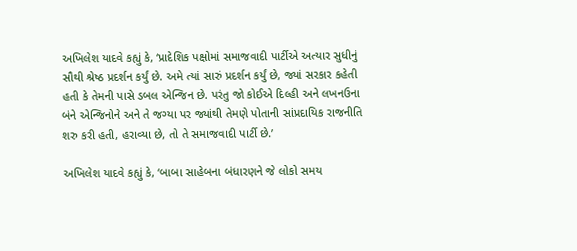અખિલેશ યાદવે કહ્યું કે, ‘પ્રાદેશિક પક્ષોમાં સમાજવાદી પાર્ટીએ અત્યાર સુધીનું સૌથી શ્રેષ્ઠ પ્રદર્શન કર્યું છે. અમે ત્યાં સારું પ્રદર્શન કર્યું છે, જ્યાં સરકાર કહેતી હતી કે તેમની પાસે ડબલ એન્જિન છે. પરંતુ જો કોઈએ દિલ્હી અને લખનઉના બંને એન્જિનોને અને તે જગ્યા પર જ્યાંથી તેમણે પોતાની સાંપ્રદાયિક રાજનીતિ શરુ કરી હતી, હરાવ્યા છે, તો તે સમાજવાદી પાર્ટી છે.’

અખિલેશ યાદવે કહ્યું કે, ‘બાબા સાહેબના બંધારણને જે લોકો સમય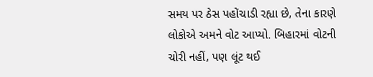સમય પર ઠેસ પહોંચાડી રહ્યા છે, તેના કારણે લોકોએ અમને વોટ આપ્યો. બિહારમાં વોટની ચોરી નહીં, પણ લૂંટ થઈ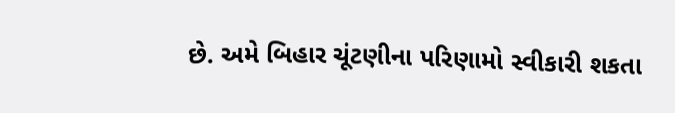છે. અમે બિહાર ચૂંટણીના પરિણામો સ્વીકારી શકતા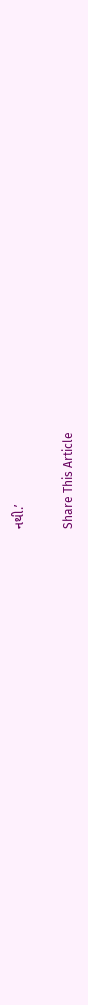નથી.’

Share This Article